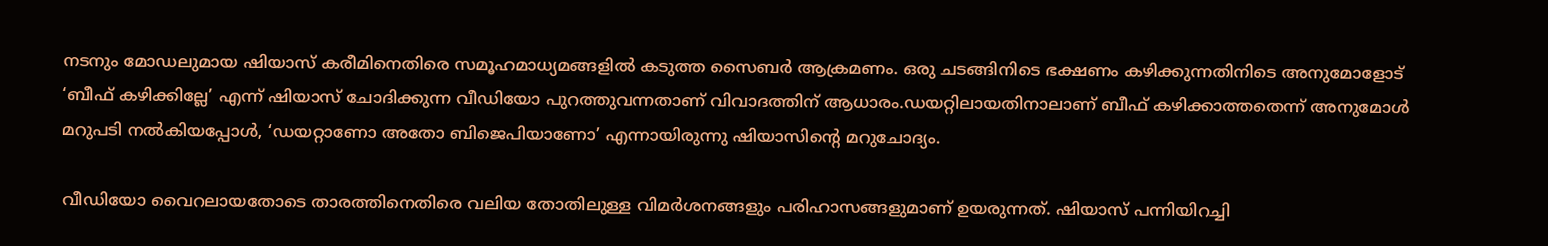നടനും മോഡലുമായ ഷിയാസ് കരീമിനെതിരെ സമൂഹമാധ്യമങ്ങളില്‍ കടുത്ത സൈബർ ആക്രമണം. ഒരു ചടങ്ങിനിടെ ഭക്ഷണം കഴിക്കുന്നതിനിടെ അനുമോളോട് ‘ബീഫ് കഴിക്കില്ലേ’ എന്ന് ഷിയാസ് ചോദിക്കുന്ന വീഡിയോ പുറത്തുവന്നതാണ് വിവാദത്തിന് ആധാരം.ഡയറ്റിലായതിനാലാണ് ബീഫ് കഴിക്കാത്തതെന്ന് അനുമോള്‍ മറുപടി നല്‍കിയപ്പോള്‍, ‘ഡയറ്റാണോ അതോ ബിജെപിയാണോ’ എന്നായിരുന്നു ഷിയാസിന്റെ മറുചോദ്യം.

വീഡിയോ വൈറലായതോടെ താരത്തിനെതിരെ വലിയ തോതിലുള്ള വിമർശനങ്ങളും പരിഹാസങ്ങളുമാണ് ഉയരുന്നത്. ഷിയാസ് പന്നിയിറച്ചി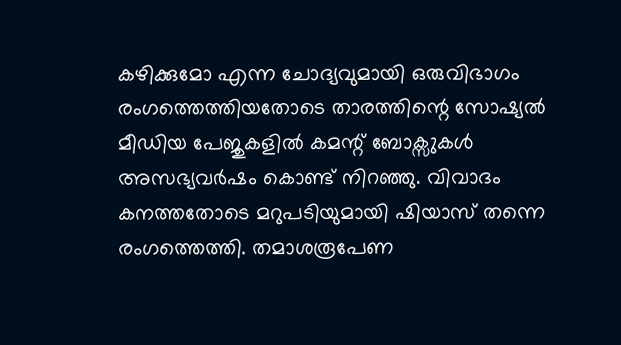കഴിക്കുമോ എന്ന ചോദ്യവുമായി ഒരുവിഭാഗം രംഗത്തെത്തിയതോടെ താരത്തിന്റെ സോഷ്യല്‍ മീഡിയ പേജുകളില്‍ കമന്റ് ബോക്സുകള്‍ അസഭ്യവർഷം കൊണ്ട് നിറഞ്ഞു. വിവാദം കനത്തതോടെ മറുപടിയുമായി ഷിയാസ് തന്നെ രംഗത്തെത്തി. തമാശരൂപേണ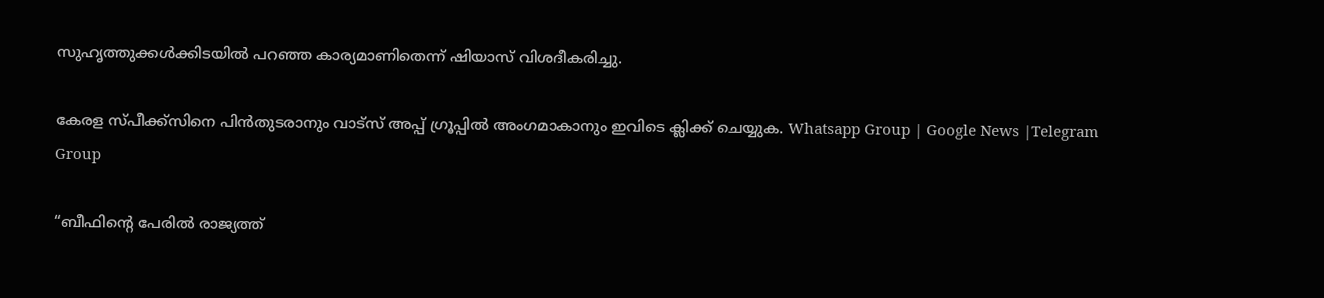സുഹൃത്തുക്കള്‍ക്കിടയില്‍ പറഞ്ഞ കാര്യമാണിതെന്ന് ഷിയാസ് വിശദീകരിച്ചു.

കേരള സ്പീക്ക്സിനെ പിൻതുടരാനും വാട്സ് അപ്പ് ഗ്രൂപ്പിൽ അംഗമാകാനും ഇവിടെ ക്ലിക്ക് ചെയ്യുക. Whatsapp Group | Google News |Telegram Group

“ബീഫിന്റെ പേരില്‍ രാജ്യത്ത്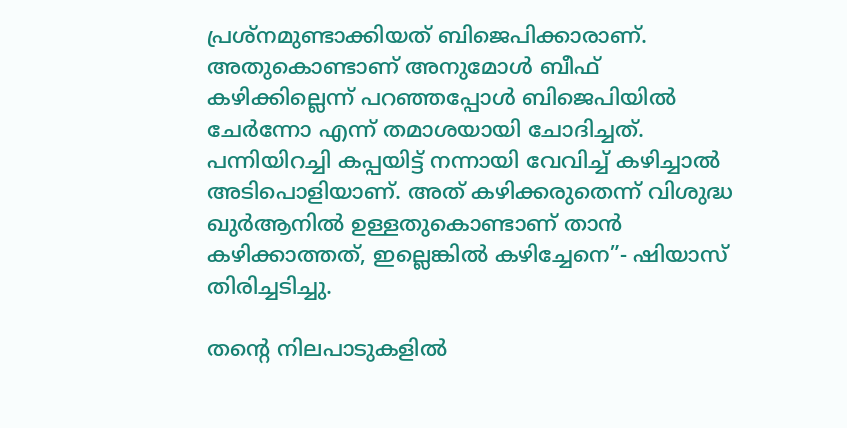പ്രശ്നമുണ്ടാക്കിയത് ബിജെപിക്കാരാണ്. അതുകൊണ്ടാണ് അനുമോള്‍ ബീഫ് കഴിക്കില്ലെന്ന് പറഞ്ഞപ്പോള്‍ ബിജെപിയില്‍ ചേർന്നോ എന്ന് തമാശയായി ചോദിച്ചത്. പന്നിയിറച്ചി കപ്പയിട്ട് നന്നായി വേവിച്ച്‌ കഴിച്ചാല്‍ അടിപൊളിയാണ്. അത് കഴിക്കരുതെന്ന് വിശുദ്ധ ഖുർആനില്‍ ഉള്ളതുകൊണ്ടാണ് താൻ കഴിക്കാത്തത്, ഇല്ലെങ്കില്‍ കഴിച്ചേനെ”- ഷിയാസ് തിരിച്ചടിച്ചു.

തന്റെ നിലപാടുകളില്‍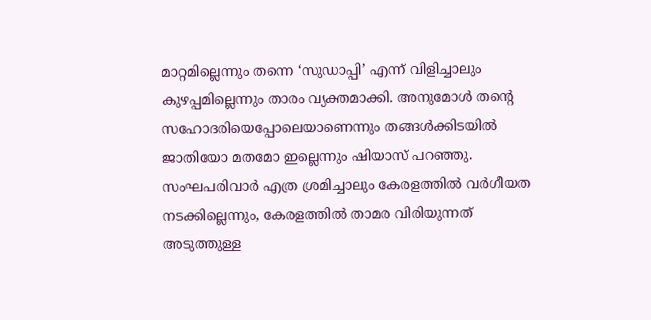മാറ്റമില്ലെന്നും തന്നെ ‘സുഡാപ്പി’ എന്ന് വിളിച്ചാലും കുഴപ്പമില്ലെന്നും താരം വ്യക്തമാക്കി. അനുമോള്‍ തന്റെ സഹോദരിയെപ്പോലെയാണെന്നും തങ്ങള്‍ക്കിടയില്‍ ജാതിയോ മതമോ ഇല്ലെന്നും ഷിയാസ് പറഞ്ഞു. സംഘപരിവാർ എത്ര ശ്രമിച്ചാലും കേരളത്തില്‍ വർഗീയത നടക്കില്ലെന്നും, കേരളത്തില്‍ താമര വിരിയുന്നത് അടുത്തുള്ള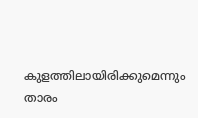കുളത്തിലായിരിക്കുമെന്നും താരം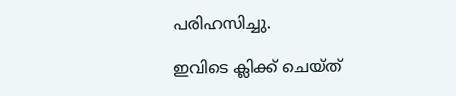പരിഹസിച്ചു.

ഇവിടെ ക്ലിക്ക് ചെയ്ത്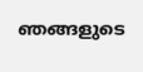ഞങ്ങളുടെ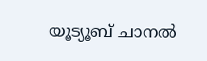യൂട്യൂബ് ചാനൽ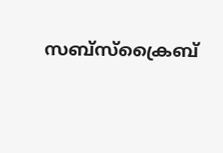സബ്സ്ക്രൈബ്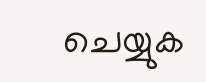ചെയ്യുക